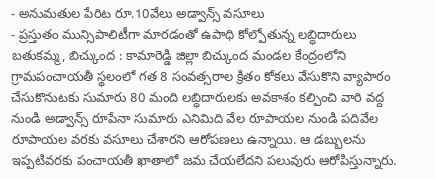- అనుమతుల పేరిట రూ.10వేలు అడ్వాన్స్ వసూలు
- ప్రస్తుతం మున్సిపాలిటీగా మారడంతో ఉపాధి కోల్పోతున్న లబ్ధిదారులు
బతుకమ్మ, బిచ్కుంద : కామారెడ్డి జిల్లా బిచ్కుంద మండల కేంద్రంలోని గ్రామపంచాయతీ స్థలంలో గత 8 సంవత్సరాల క్రితం కోకలు వేసుకొని వ్యాపారం చేసుకొనుటకు సుమారు 80 మంది లబ్ధిదారులకు అవకాశం కల్పించి వారి వద్ద నుండి అడ్వాన్స్ రూపేనా సుమారు ఎనిమిది వేల రూపాయల నుండి పదివేల రూపాయల వరకు వసూలు చేశారని ఆరోపణలు ఉన్నాయి. ఆ డబ్బులను ఇప్పటివరకు పంచాయతీ ఖాతాలో జమ చేయలేదని పలువురు ఆరోపిస్తున్నారు.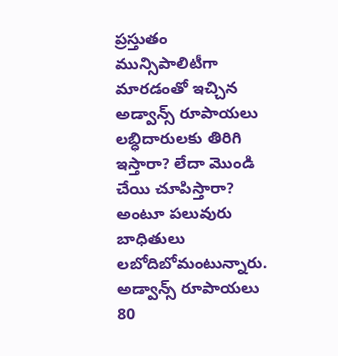ప్రస్తుతం మున్సిపాలిటీగా మారడంతో ఇచ్చిన అడ్వాన్స్ రూపాయలు లబ్ధిదారులకు తిరిగి ఇస్తారా? లేదా మొండి చేయి చూపిస్తారా? అంటూ పలువురు బాధితులు లబోదిబోమంటున్నారు. అడ్వాన్స్ రూపాయలు 80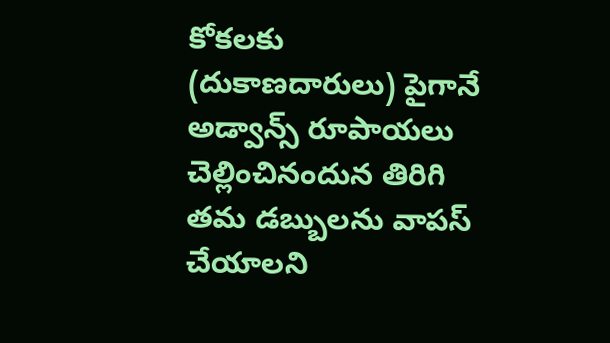కోకలకు (దుకాణదారులు) పైగానే అడ్వాన్స్ రూపాయలు చెల్లించినందున తిరిగి తమ డబ్బులను వాపస్ చేయాలని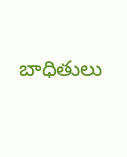బాధితులు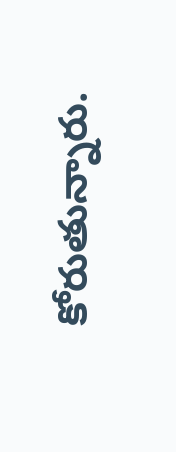కోరుతున్నారు.